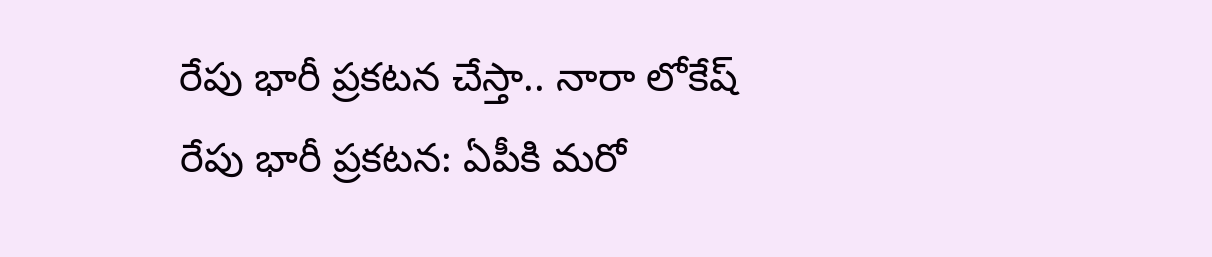రేపు భారీ ప్రకటన చేస్తా.. నారా లోకేష్
రేపు భారీ ప్రకటన: ఏపీకి మరో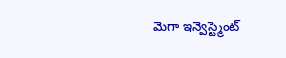మెగా ఇన్వెస్ట్మెంట్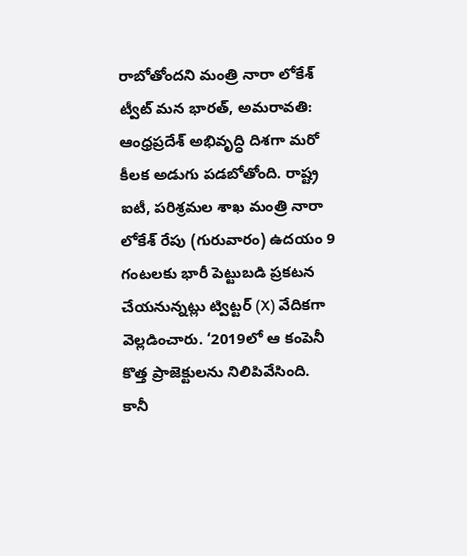రాబోతోందని మంత్రి నారా లోకేశ్ ట్వీట్ మన భారత్, అమరావతి: ఆంధ్రప్రదేశ్ అభివృద్ధి దిశగా మరో కీలక అడుగు పడబోతోంది. రాష్ట్ర ఐటీ, పరిశ్రమల శాఖ మంత్రి నారా లోకేశ్ రేపు (గురువారం) ఉదయం 9 గంటలకు భారీ పెట్టుబడి ప్రకటన చేయనున్నట్లు ట్విట్టర్ (X) వేదికగా వెల్లడించారు. ‘2019లో ఆ కంపెనీ కొత్త ప్రాజెక్టులను నిలిపివేసింది. కానీ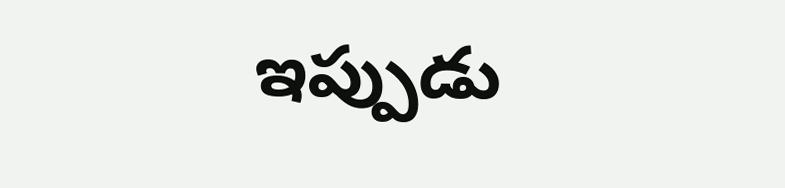ఇప్పుడు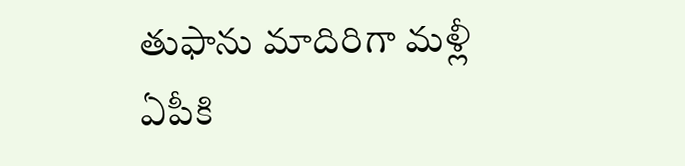తుఫాను మాదిరిగా మళ్లీ ఏపీకి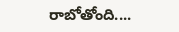రాబోతోంది....